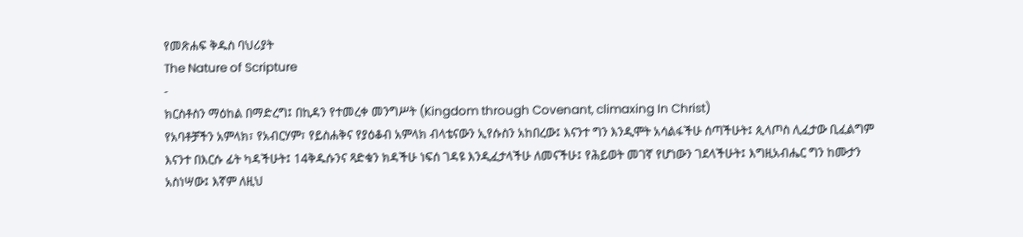የመጽሐፍ ቅዱስ ባህሪያት
The Nature of Scripture
-
ክርስቶስን ማዕከል በማድረግ፤ በኪዳን የተመረቀ መንግሥት (Kingdom through Covenant, climaxing In Christ)
የአባቶቻችን አምላክ፣ የአብርሃም፣ የይስሐቅና የያዕቆብ አምላክ ብላቴናውን ኢየሱስን አከበረው፤ እናንተ ግን እንዲሞት አሳልፋችሁ ሰጣችሁት፤ ጲላጦስ ሊፈታው ቢፈልግም እናንተ በእርሱ ፊት ካዳችሁት፤ 14ቅዱሱንና ጻድቁን ክዳችሁ ነፍሰ ገዳዩ እንዲፈታላችሁ ለመናችሁ፤ የሕይወት መገኛ የሆነውን ገደላችሁት፤ እግዚአብሔር ግን ከሙታን አስነሣው፤ እኛም ለዚህ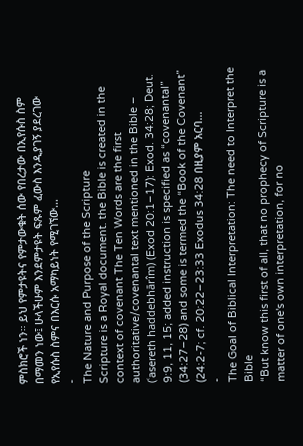ምስክሮች ነን። ይህ የምታዩትና የምታውቁት ሰው የበረታው በኢየሱስ ስም በማመን ነው፤ ሁላችሁም እንደምታዩት ፍጹም ፈውስ እንዲያገኝ ያደረገው የኢየሱስ ስምና በእርሱ አማካይነት የሚገኘው…
-
The Nature and Purpose of the Scripture
Scripture is a Royal document. the Bible is created in the context of covenant The Ten Words are the first authoritative/covenantal text mentioned in the Bible – (ʿasereth haddebhārîm) (Exod 20:1–17): Exod. 34:28; Deut. 9:9, 11, 15; added instruction is specified as “covenantal” (34:27–28) and some is termed the “Book of the Covenant” (24:2-7; cf. 20:22–23:33 Exodus 34:28 በዚያም አርባ…
-
The Goal of Biblical Interpretation: The need to Interpret the Bible
“But know this first of all, that no prophecy of Scripture is a matter of one's own interpretation, for no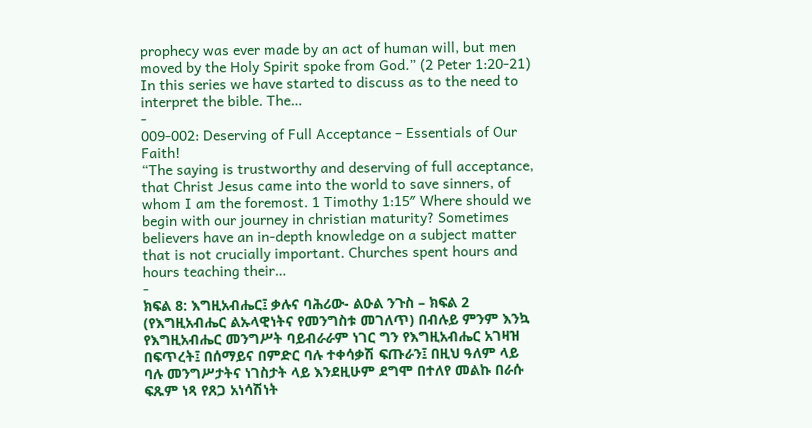prophecy was ever made by an act of human will, but men moved by the Holy Spirit spoke from God.” (2 Peter 1:20-21) In this series we have started to discuss as to the need to interpret the bible. The…
-
009-002: Deserving of Full Acceptance – Essentials of Our Faith!
“The saying is trustworthy and deserving of full acceptance, that Christ Jesus came into the world to save sinners, of whom I am the foremost. 1 Timothy 1:15″ Where should we begin with our journey in christian maturity? Sometimes believers have an in-depth knowledge on a subject matter that is not crucially important. Churches spent hours and hours teaching their…
-
ክፍል 8: እግዚአብሔር፤ ቃሉና ባሕሪው- ልዑል ንጉስ – ክፍል 2
(የእግዚአብሔር ልኡላዊነትና የመንግስቱ መገለጥ) በብሉይ ምንም እንኳ የእግዚአብሔር መንግሥት ባይብራራም ነገር ግን የእግዚአብሔር አገዛዝ በፍጥረት፤ በሰማይና በምድር ባሉ ተቀሳቃሽ ፍጡራን፤ በዚህ ዓለም ላይ ባሉ መንግሥታትና ነገስታት ላይ እንደዚሁም ደግሞ በተለየ መልኩ በራሱ ፍጹም ነጻ የጸጋ አነሳሽነት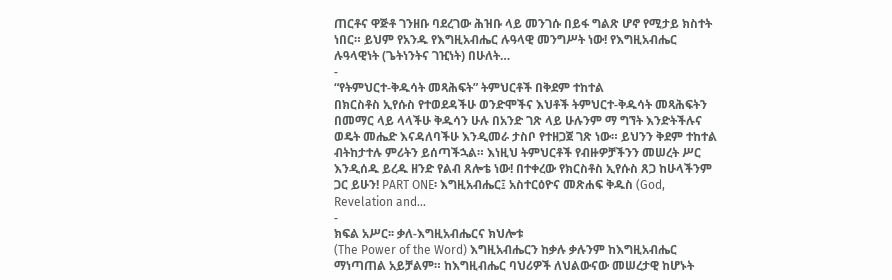ጠርቶና ዋጅቶ ገንዘቡ ባደረገው ሕዝቡ ላይ መንገሱ በይፋ ግልጽ ሆኖ የሚታይ ክስተት ነበር። ይህም የአንዱ የእግዚአብሔር ሉዓላዊ መንግሥት ነው! የእግዚአብሔር ሉዓላዊነት (ጌትነንትና ገዢነት) በሁለት…
-
“የትምህርተ-ቅዱሳት መጻሕፍት” ትምህርቶች በቅደም ተከተል
በክርስቶስ ኢየሱስ የተወደዳችሁ ወንድሞችና እህቶች ትምህርተ-ቅዱሳት መጻሕፍትን በመማር ላይ ላላችሁ ቅዱሳን ሁሉ በአንድ ገጽ ላይ ሁሉንም ማ ግኘት እንድትችሉና ወዴት መሔድ እናዳለባችሁ እንዲመራ ታስቦ የተዘጋጀ ገጽ ነው። ይህንን ቅደም ተከተል ብትከታተሉ ምሪትን ይሰጣችኋል። እነዚህ ትምህርቶች የብዙዎቻችንን መሠረት ሥር እንዲሰዱ ይረዱ ዘንድ የልብ ጸሎቴ ነው! በተቀረው የክርስቶስ ኢየሱስ ጸጋ ከሁላችንም ጋር ይሁን! PART ONE፡ እግዚአብሔር፤ አስተርዕዮና መጽሐፍ ቅዱስ (God, Revelation and…
-
ክፍል አሥር፡፡ ቃለ-እግዚአብሔርና ክህሎቱ
(The Power of the Word) እግዚአብሔርን ከቃሉ ቃሉንም ከእግዚአብሔር ማነጣጠል አይቻልም። ከእግዚብሔር ባህሪዎች ለህልውናው መሠረታዊ ከሆኑት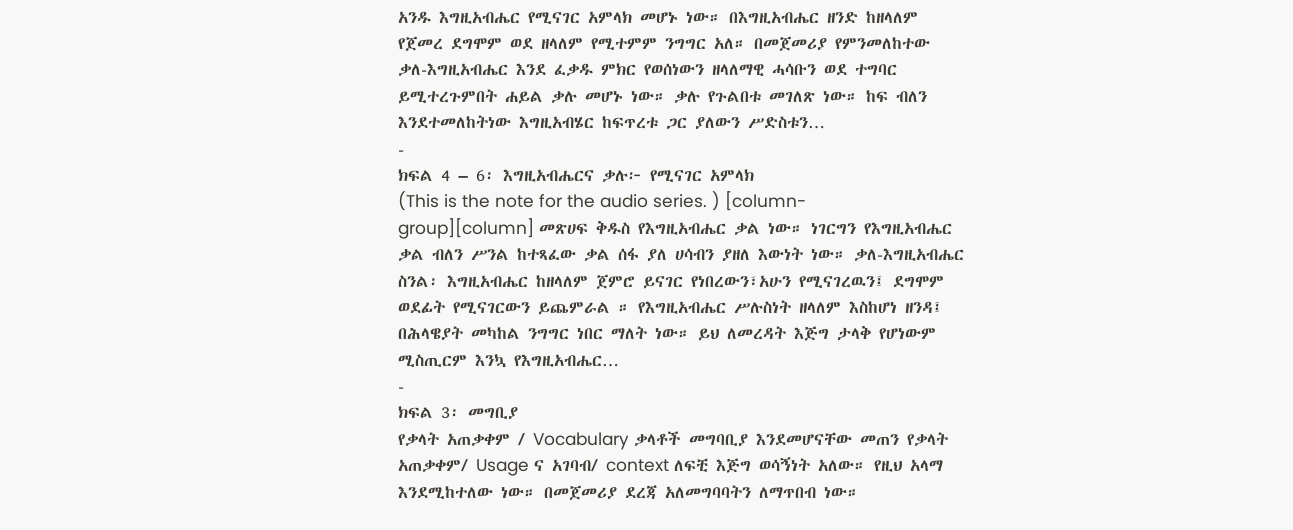አንዱ እግዚአብሔር የሚናገር አምላክ መሆኑ ነው። በእግዚአብሔር ዘንድ ከዘላለም የጀመረ ደግሞም ወደ ዘላለም የሚተምም ንግግር አለ። በመጀመሪያ የምንመለከተው ቃለ-እግዚአብሔር እንደ ፈቃዱ ምክር የወሰነውን ዘላለማዊ ሓሳቡን ወደ ተግባር ይሚተረጉምበት ሐይል ቃሉ መሆኑ ነው። ቃሉ የጉልበቱ መገለጽ ነው። ከፍ ብለን እንደተመለከትነው እግዚአብሄር ከፍጥረቱ ጋር ያለውን ሥድስቱን…
-
ክፍል 4 – 6፡ እግዚአብሔርና ቃሉ፦ የሚናገር አምላክ
(This is the note for the audio series. ) [column-group][column] መጽሀፍ ቅዱስ የእግዚአብሔር ቃል ነው። ነገርግን የእግዚአብሔር ቃል ብለን ሥንል ከተጻፈው ቃል ሰፋ ያለ ሀሳብን ያዘለ እውነት ነው። ቃለ-እግዚአብሔር ስንል፡ እግዚአብሔር ከዘላለም ጀምሮ ይናገር የነበረውን፣አሁን የሚናገረዉን፤ ደግሞም ወደፊት የሚናገርውን ይጨምራል ። የእግዚአብሔር ሥሉስነት ዘላለም እስከሆነ ዘንዳ፤ በሕላዌያት መካከል ንግግር ነበር ማለት ነው። ይህ ለመረዳት እጅግ ታላቅ የሆነውም ሚስጢርም እንኳ የእግዚአብሔር…
-
ክፍል 3፡ መግቢያ
የቃላት አጠቃቀም / Vocabulary ቃላቶች መግባቢያ እንደመሆናቸው መጠን የቃላት አጠቃቀም/ Usage ና አገባብ/ context ለፍቺ እጅግ ወሳኝነት አለው። የዚህ አላማ እንደሚከተለው ነው። በመጀመሪያ ደረጃ አለመግባባትን ለማጥበብ ነው።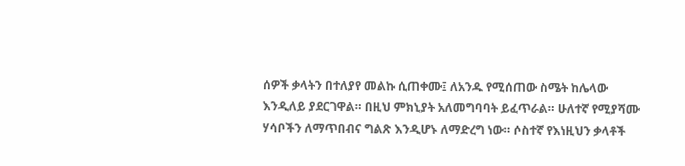ሰዎች ቃላትን በተለያየ መልኩ ሲጠቀሙ፤ ለአንዱ የሚሰጠው ስሜት ከሌላው እንዲለይ ያደርገዋል። በዚህ ምክኒያት አለመግባባት ይፈጥራል። ሁለተኛ የሚያሻሙ ሃሳቦችን ለማጥበብና ግልጽ እንዲሆኑ ለማድረግ ነው። ሶስተኛ የእነዚህን ቃላቶች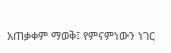አጠቃቀም ማወቅ፤ የምናምነውን ነገር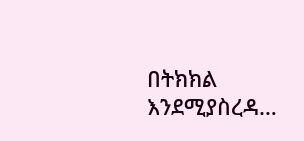በትክክል እንደሚያስረዳ…